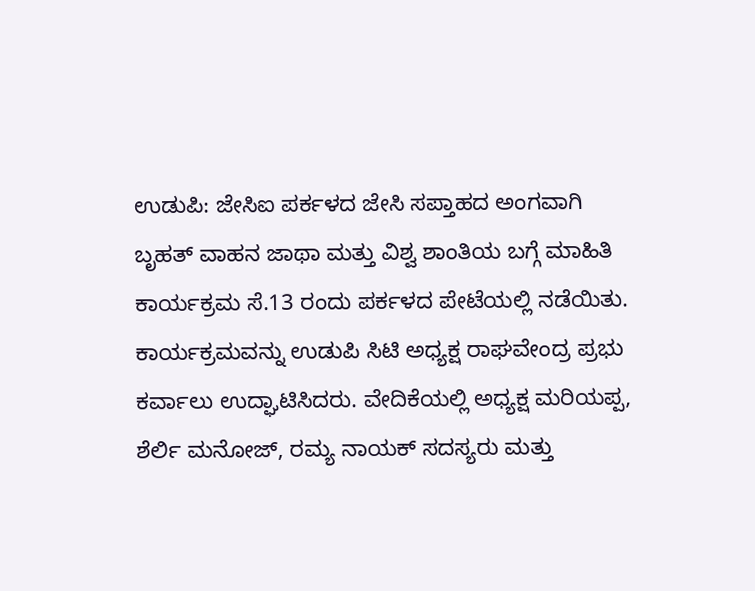ಉಡುಪಿ: ಜೇಸಿಐ ಪರ್ಕಳದ ಜೇಸಿ ಸಪ್ತಾಹದ ಅಂಗವಾಗಿ ಬೃಹತ್ ವಾಹನ ಜಾಥಾ ಮತ್ತು ವಿಶ್ವ ಶಾಂತಿಯ ಬಗ್ಗೆ ಮಾಹಿತಿ ಕಾರ್ಯಕ್ರಮ ಸೆ.13 ರಂದು ಪರ್ಕಳದ ಪೇಟೆಯಲ್ಲಿ ನಡೆಯಿತು.
ಕಾರ್ಯಕ್ರಮವನ್ನು ಉಡುಪಿ ಸಿಟಿ ಅಧ್ಯಕ್ಷ ರಾಘವೇಂದ್ರ ಪ್ರಭು ಕರ್ವಾಲು ಉದ್ಘಾಟಿಸಿದರು. ವೇದಿಕೆಯಲ್ಲಿ ಅಧ್ಯಕ್ಷ ಮರಿಯಪ್ಪ, ಶೆರ್ಲಿ ಮನೋಜ್, ರಮ್ಯ ನಾಯಕ್ ಸದಸ್ಯರು ಮತ್ತು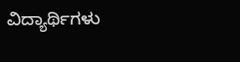ವಿದ್ಯಾರ್ಥಿಗಳು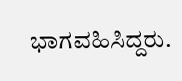ಭಾಗವಹಿಸಿದ್ದರು.